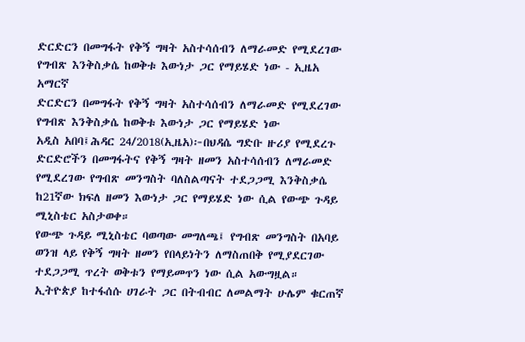ድርድርን በመግፋት የቅኝ ግዛት አስተሳሰብን ለማራመድ የሚደረገው የግብጽ እንቅስቃሴ ከወቅቱ እውነታ ጋር የማይሄድ ነው - ኢዜአ አማርኛ
ድርድርን በመግፋት የቅኝ ግዛት አስተሳሰብን ለማራመድ የሚደረገው የግብጽ እንቅስቃሴ ከወቅቱ እውነታ ጋር የማይሄድ ነው
አዲስ አበባ፤ሕዳር 24/2018(ኢዜአ)፦በህዳሴ ግድቡ ዙሪያ የሚደረጉ ድርድሮችን በመግፋትና የቅኝ ግዛት ዘመን አስተሳሰብን ለማራመድ የሚደረገው የግብጽ መንግስት ባለስልጣናት ተደጋጋሚ እንቅስቃሴ ከ21ኛው ክፍለ ዘመን እውነታ ጋር የማይሄድ ነው ሲል የውጭ ጉዳይ ሚኒስቴር አስታወቀ።
የውጭ ጉዳይ ሚኒስቴር ባወጣው መግለጫ፤ የግብጽ መንግስት በአባይ ወንዝ ላይ የቅኝ ግዛት ዘመን የበላይነትን ለማስጠበቅ የሚያደርገው ተደጋጋሚ ጥረት ወቅቱን የማይመጥን ነው ሲል አውግዟል።
ኢትዮጵያ ከተፋሰሱ ሀገራት ጋር በትብብር ለመልማት ሁሌም ቁርጠኛ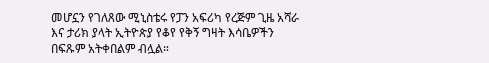መሆኗን የገለጸው ሚኒስቴሩ የፓን አፍሪካ የረጅም ጊዜ አሻራ እና ታሪክ ያላት ኢትዮጵያ የቆየ የቅኝ ግዛት እሳቤዎችን በፍጹም አትቀበልም ብሏል።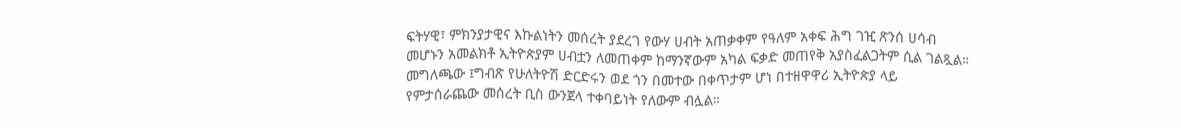ፍትሃዊ፣ ምክንያታዊና እኩልነትን መሰረት ያደረገ የውሃ ሀብት አጠቃቀም የዓለም አቀፍ ሕግ ገዢ ጽንሰ ሀሳብ መሆኑን አመልክቶ ኢትዮጵያም ሀብቷን ለመጠቀም ከማንኛውም አካል ፍቃድ መጠየቅ አያስፈልጋትም ሲል ገልጿል።
መግለጫው ፤ግብጽ የሁለትዮሽ ድርድሩን ወደ ጎን በመተው በቀጥታም ሆነ በተዘዋዋሪ ኢትዮጵያ ላይ የምታሰራጨው መሰረት ቢስ ውንጀላ ተቀባይነት የለውም ብሏል።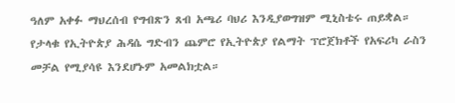ዓለም አቀፉ ማህረሰብ የግብጽን ጸብ አጫሪ ባህሪ እንዲያወግዝም ሚኒስቴሩ ጠይቋል።
የታላቁ የኢትዮጵያ ሕዳሴ ግድብን ጨምሮ የኢትዮጵያ የልማት ፕሮጀክቶች የአፍሪካ ራስን መቻል የሚያሳዩ እንደሆኑም አመልክቷል።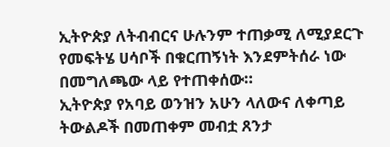ኢትዮጵያ ለትብብርና ሁሉንም ተጠቃሚ ለሚያደርጉ የመፍትሄ ሀሳቦች በቁርጠኝነት እንደምትሰራ ነው በመግለጫው ላይ የተጠቀሰው።
ኢትዮጵያ የአባይ ወንዝን አሁን ላለውና ለቀጣይ ትውልዶች በመጠቀም መብቷ ጸንታ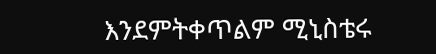እንደምትቀጥልም ሚኒስቴሩ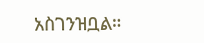አስገንዝቧል።